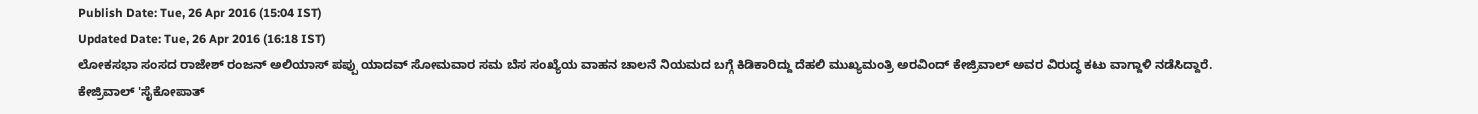Publish Date: Tue, 26 Apr 2016 (15:04 IST)
Updated Date: Tue, 26 Apr 2016 (16:18 IST)
ಲೋಕಸಭಾ ಸಂಸದ ರಾಜೇಶ್ ರಂಜನ್ ಅಲಿಯಾಸ್ ಪಪ್ಪು ಯಾದವ್ ಸೋಮವಾರ ಸಮ ಬೆಸ ಸಂಖ್ಯೆಯ ವಾಹನ ಚಾಲನೆ ನಿಯಮದ ಬಗ್ಗೆ ಕಿಡಿಕಾರಿದ್ದು ದೆಹಲಿ ಮುಖ್ಯಮಂತ್ರಿ ಅರವಿಂದ್ ಕೇಜ್ರಿವಾಲ್ ಅವರ ವಿರುದ್ಧ ಕಟು ವಾಗ್ದಾಳಿ ನಡೆಸಿದ್ದಾರೆ.
ಕೇಜ್ರಿವಾಲ್ 'ಸೈಕೋಪಾತ್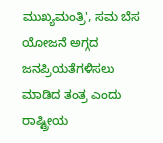ಮುಖ್ಯಮಂತ್ರಿ', ಸಮ ಬೆಸ ಯೋಜನೆ ಅಗ್ಗದ ಜನಪ್ರಿಯತೆಗಳಿಸಲು ಮಾಡಿದ ತಂತ್ರ ಎಂದು ರಾಷ್ಟ್ರೀಯ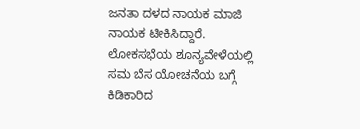ಜನತಾ ದಳದ ನಾಯಕ ಮಾಜಿ ನಾಯಕ ಟೀಕಿಸಿದ್ದಾರೆ.
ಲೋಕಸಭೆಯ ಶೂನ್ಯವೇಳೆಯಲ್ಲಿ ಸಮ ಬೆಸ ಯೋಚನೆಯ ಬಗ್ಗೆ ಕಿಡಿಕಾರಿದ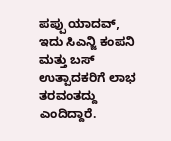ಪಪ್ಪು ಯಾದವ್, ಇದು ಸಿಎನ್ಜಿ ಕಂಪನಿ ಮತ್ತು ಬಸ್ ಉತ್ಪಾದಕರಿಗೆ ಲಾಭ ತರವಂತದ್ದು ಎಂದಿದ್ದಾರೆ.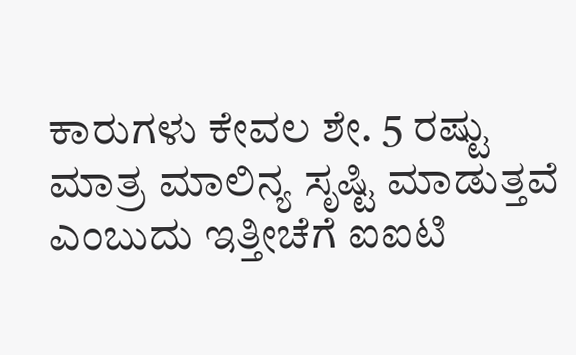ಕಾರುಗಳು ಕೇವಲ ಶೇ. 5 ರಷ್ಟು ಮಾತ್ರ ಮಾಲಿನ್ಯ ಸೃಷ್ಟಿ ಮಾಡುತ್ತವೆ ಎಂಬುದು ಇತ್ತೀಚೆಗೆ ಐಐಟಿ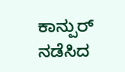ಕಾನ್ಪುರ್ ನಡೆಸಿದ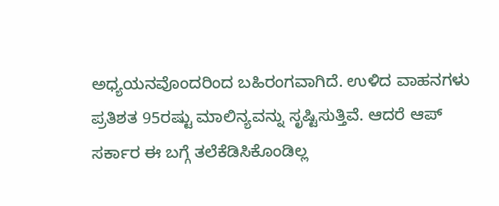ಅಧ್ಯಯನವೊಂದರಿಂದ ಬಹಿರಂಗವಾಗಿದೆ. ಉಳಿದ ವಾಹನಗಳು ಪ್ರತಿಶತ 95ರಷ್ಟು ಮಾಲಿನ್ಯವನ್ನು ಸೃಷ್ಟಿಸುತ್ತಿವೆ. ಆದರೆ ಆಪ್ ಸರ್ಕಾರ ಈ ಬಗ್ಗೆ ತಲೆಕೆಡಿಸಿಕೊಂಡಿಲ್ಲ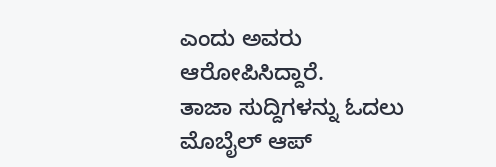ಎಂದು ಅವರು ಆರೋಪಿಸಿದ್ದಾರೆ.
ತಾಜಾ ಸುದ್ದಿಗಳನ್ನು ಓದಲು
ಮೊಬೈಲ್ ಆಪ್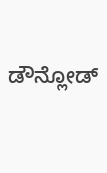ಡೌನ್ಲೋಡ್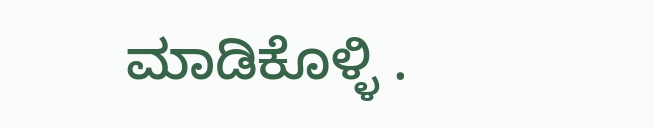ಮಾಡಿಕೊಳ್ಳಿ .